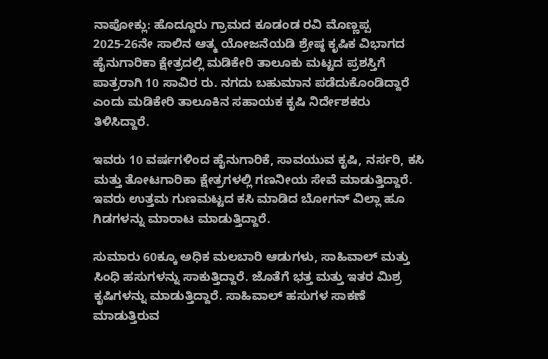ನಾಪೋಕ್ಲು: ಹೊದ್ದೂರು ಗ್ರಾಮದ ಕೂಡಂಡ ರವಿ ಮೊಣ್ಣಪ್ಪ 2025-26ನೇ ಸಾಲಿನ ಆತ್ಮ ಯೋಜನೆಯಡಿ ಶ್ರೇಷ್ಠ ಕೃಷಿಕ ವಿಭಾಗದ ಹೈನುಗಾರಿಕಾ ಕ್ಷೇತ್ರದಲ್ಲಿ ಮಡಿಕೇರಿ ತಾಲೂಕು ಮಟ್ಟದ ಪ್ರಶಸ್ತಿಗೆ ಪಾತ್ರರಾಗಿ 10 ಸಾವಿರ ರು. ನಗದು ಬಹುಮಾನ ಪಡೆದುಕೊಂಡಿದ್ದಾರೆ ಎಂದು ಮಡಿಕೇರಿ ತಾಲೂಕಿನ ಸಹಾಯಕ ಕೃಷಿ ನಿರ್ದೇಶಕರು ತಿಳಿಸಿದ್ದಾರೆ.

ಇವರು 10 ವರ್ಷಗಳಿಂದ ಹೈನುಗಾರಿಕೆ, ಸಾವಯುವ ಕೃಷಿ, ನರ್ಸರಿ, ಕಸಿ ಮತ್ತು ತೋಟಗಾರಿಕಾ ಕ್ಷೇತ್ರಗಳಲ್ಲಿ ಗಣನೀಯ ಸೇವೆ ಮಾಡುತ್ತಿದ್ದಾರೆ. ಇವರು ಉತ್ತಮ ಗುಣಮಟ್ಟದ ಕಸಿ ಮಾಡಿದ ಬೋಗನ್ ವಿಲ್ಲಾ ಹೂ ಗಿಡಗಳನ್ನು ಮಾರಾಟ ಮಾಡುತ್ತಿದ್ದಾರೆ.

ಸುಮಾರು 60ಕ್ಕೂ ಅಧಿಕ ಮಲಬಾರಿ ಆಡುಗಳು, ಸಾಹಿವಾಲ್ ಮತ್ತು ಸಿಂಧಿ ಹಸುಗಳನ್ನು ಸಾಕುತ್ತಿದ್ದಾರೆ. ಜೊತೆಗೆ ಭತ್ತ ಮತ್ತು ಇತರ ಮಿಶ್ರ ಕೃಷಿಗಳನ್ನು ಮಾಡುತ್ತಿದ್ದಾರೆ. ಸಾಹಿವಾಲ್ ಹಸುಗಳ ಸಾಕಣೆ ಮಾಡುತ್ತಿರುವ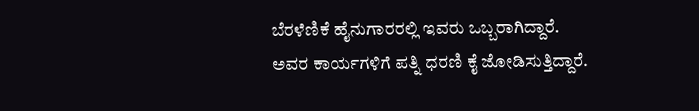ಬೆರಳೆಣಿಕೆ ಹೈನುಗಾರರಲ್ಲಿ ಇವರು ಒಬ್ಬರಾಗಿದ್ದಾರೆ. ಅವರ ಕಾರ್ಯಗಳಿಗೆ ಪತ್ನಿ ಧರಣಿ ಕೈ ಜೋಡಿಸುತ್ತಿದ್ದಾರೆ.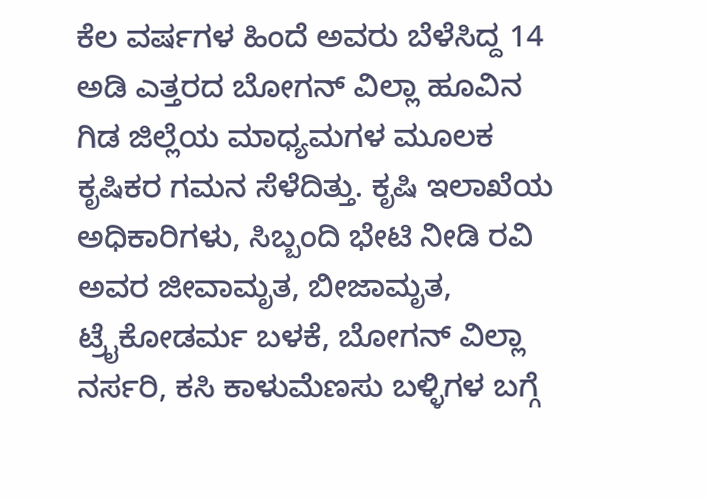ಕೆಲ ವರ್ಷಗಳ ಹಿಂದೆ ಅವರು ಬೆಳೆಸಿದ್ದ 14 ಅಡಿ ಎತ್ತರದ ಬೋಗನ್ ವಿಲ್ಲಾ ಹೂವಿನ ಗಿಡ ಜಿಲ್ಲೆಯ ಮಾಧ್ಯಮಗಳ ಮೂಲಕ ಕೃಷಿಕರ ಗಮನ ಸೆಳೆದಿತ್ತು. ಕೃಷಿ ಇಲಾಖೆಯ ಅಧಿಕಾರಿಗಳು, ಸಿಬ್ಬಂದಿ ಭೇಟಿ ನೀಡಿ ರವಿ ಅವರ ಜೀವಾಮೃತ, ಬೀಜಾಮೃತ, ಟ್ರೈಕೋಡರ್ಮ ಬಳಕೆ, ಬೋಗನ್ ವಿಲ್ಲಾ ನರ್ಸರಿ, ಕಸಿ ಕಾಳುಮೆಣಸು ಬಳ್ಳಿಗಳ ಬಗ್ಗೆ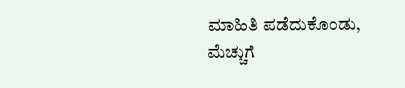ಮಾಹಿತಿ ಪಡೆದುಕೊಂಡು, ಮೆಚ್ಚುಗೆ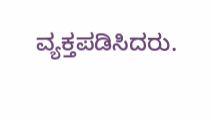ವ್ಯಕ್ತಪಡಿಸಿದರು.